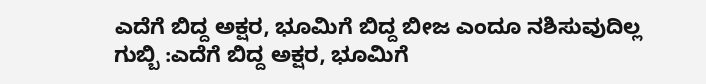ಎದೆಗೆ ಬಿದ್ದ ಅಕ್ಷರ, ಭೂಮಿಗೆ ಬಿದ್ದ ಬೀಜ ಎಂದೂ ನಶಿಸುವುದಿಲ್ಲ
ಗುಬ್ಬಿ :ಎದೆಗೆ ಬಿದ್ದ ಅಕ್ಷರ, ಭೂಮಿಗೆ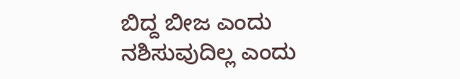ಬಿದ್ದ ಬೀಜ ಎಂದು ನಶಿಸುವುದಿಲ್ಲ ಎಂದು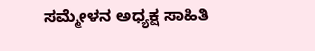ಸಮ್ಮೇಳನ ಅಧ್ಯಕ್ಷ ಸಾಹಿತಿ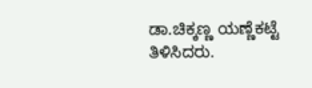ಡಾ.ಚಿಕ್ಕಣ್ಣ ಯಣ್ಣೆಕಟ್ಟೆ ತಿಳಿಸಿದರು.